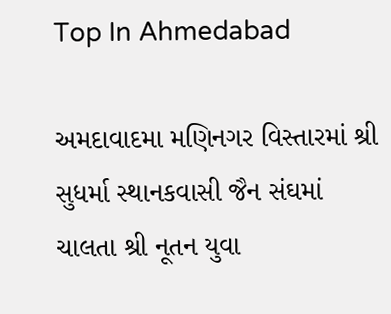Top In Ahmedabad

અમદાવાદમા મણિનગર વિસ્તારમાં શ્રી સુધર્મા સ્થાનકવાસી જૈન સંઘમાં ચાલતા શ્રી નૂતન યુવા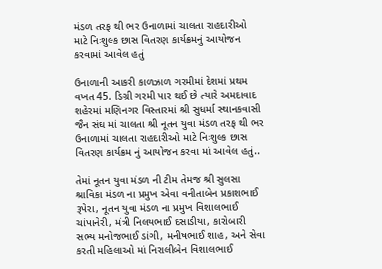મંડળ તરફ થી ભર ઉનાળામાં ચાલતા રાહદારીઓ માટે નિઃશુલ્ક છાસ વિતરણ કાર્યક્રમનું આયોજન કરવામાં આવેલ હતું

ઉનાળાની આકરી કાળઝાળ ગરમીમાં દેશમાં પ્રથમ વખત 45. ડિગ્રી ગરમી પાર થઈ છે ત્યારે અમદાવાદ શહેરમાં મણિનગર વિસ્તારમાં શ્રી સુધર્મા સ્થાનકવાસી જૈન સંઘ માં ચાલતા શ્રી નૂતન યુવા મંડળ તરફ થી ભર ઉનાળામાં ચાલતા રાહદારીઓ માટે નિઃશુલ્ક છાસ વિતરણ કાર્યક્રમ નું આયોજન કરવા માં આવેલ હતું..

તેમાં નૂતન યુવા મંડળ ની ટીમ તેમજ શ્રી સુલસા શ્રાવિકા મંડળ ના પ્રમુખ એવા વનીતાબેન પ્રકાશભાઈ રૂપેરા, નૂતન યુવા મંડળ ના પ્રમુખ વિશાલભાઈ ચાંપાનેરી, મંત્રી નિલયભાઈ દસાડીયા, કારોબારી સભ્ય મનોજભાઈ ડાંગી, મનીષભાઈ શાહ, અને સેવા કરતી મહિલાઓ માં નિરાલીબેન વિશાલભાઈ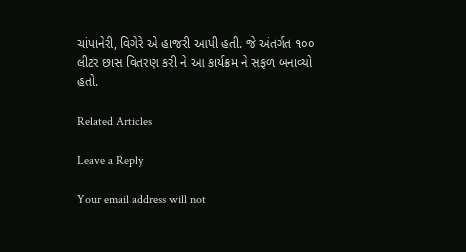ચાંપાનેરી, વિગેરે એ હાજરી આપી હતી. જે અંતર્ગત ૧૦૦ લીટર છાસ વિતરણ કરી ને આ કાર્યક્રમ ને સફળ બનાવ્યો હતો.

Related Articles

Leave a Reply

Your email address will not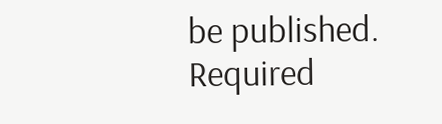be published. Required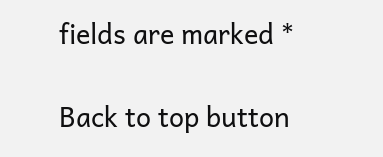fields are marked *

Back to top button